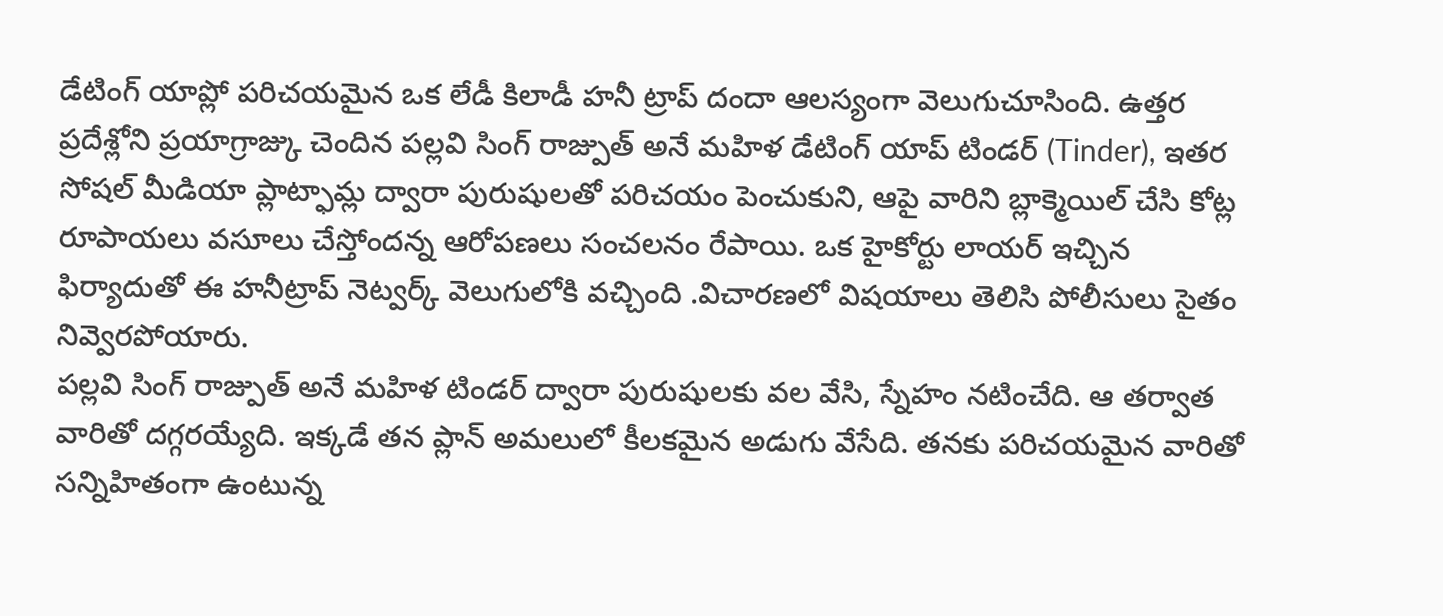డేటింగ్ యాప్లో పరిచయమైన ఒక లేడీ కిలాడీ హనీ ట్రాప్ దందా ఆలస్యంగా వెలుగుచూసింది. ఉత్తర ప్రదేశ్లోని ప్రయాగ్రాజ్కు చెందిన పల్లవి సింగ్ రాజ్పుత్ అనే మహిళ డేటింగ్ యాప్ టిండర్ (Tinder), ఇతర సోషల్ మీడియా ప్లాట్ఫామ్ల ద్వారా పురుషులతో పరిచయం పెంచుకుని, ఆపై వారిని బ్లాక్మెయిల్ చేసి కోట్ల రూపాయలు వసూలు చేస్తోందన్న ఆరోపణలు సంచలనం రేపాయి. ఒక హైకోర్టు లాయర్ ఇచ్చిన ఫిర్యాదుతో ఈ హనీట్రాప్ నెట్వర్క్ వెలుగులోకి వచ్చింది .విచారణలో విషయాలు తెలిసి పోలీసులు సైతం నివ్వెరపోయారు.
పల్లవి సింగ్ రాజ్పుత్ అనే మహిళ టిండర్ ద్వారా పురుషులకు వల వేసి, స్నేహం నటించేది. ఆ తర్వాత వారితో దగ్గరయ్యేది. ఇక్కడే తన ప్లాన్ అమలులో కీలకమైన అడుగు వేసేది. తనకు పరిచయమైన వారితో సన్నిహితంగా ఉంటున్న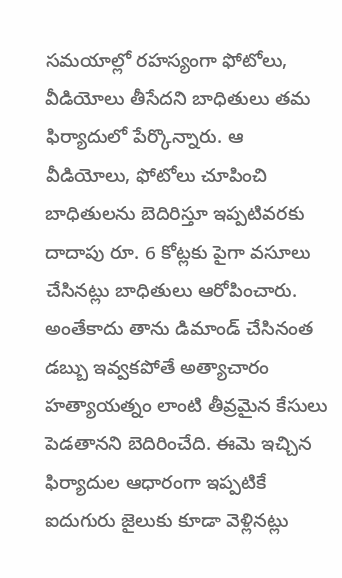సమయాల్లో రహస్యంగా ఫోటోలు, వీడియోలు తీసేదని బాధితులు తమ ఫిర్యాదులో పేర్కొన్నారు. ఆ వీడియోలు, ఫోటోలు చూపించి బాధితులను బెదిరిస్తూ ఇప్పటివరకు దాదాపు రూ. 6 కోట్లకు పైగా వసూలు చేసినట్లు బాధితులు ఆరోపించారు. అంతేకాదు తాను డిమాండ్ చేసినంత డబ్బు ఇవ్వకపోతే అత్యాచారం హత్యాయత్నం లాంటి తీవ్రమైన కేసులు పెడతానని బెదిరించేది. ఈమె ఇచ్చిన ఫిర్యాదుల ఆధారంగా ఇప్పటికే ఐదుగురు జైలుకు కూడా వెళ్లినట్లు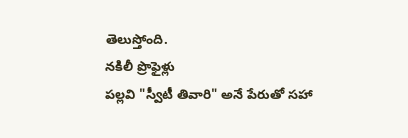తెలుస్తోంది.
నకిలీ ప్రొఫైళ్లు
పల్లవి "స్వీటీ తివారి" అనే పేరుతో సహా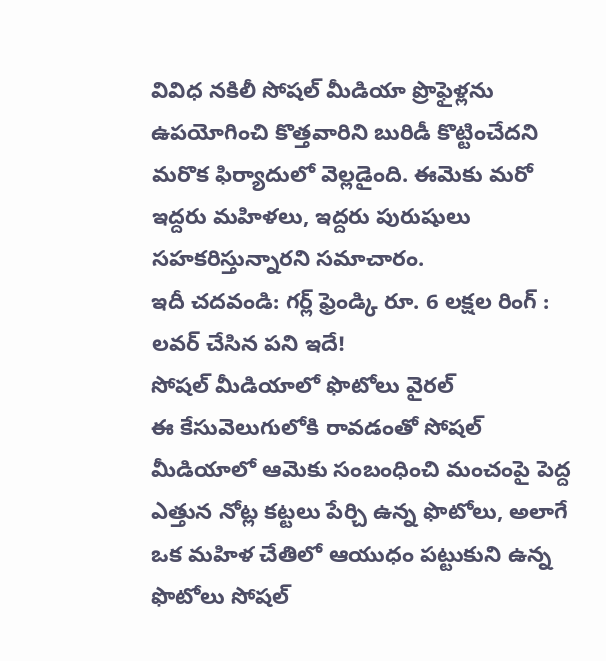వివిధ నకిలీ సోషల్ మీడియా ప్రొఫైళ్లను ఉపయోగించి కొత్తవారిని బురిడీ కొట్టించేదని మరొక ఫిర్యాదులో వెల్లడైంది. ఈమెకు మరో ఇద్దరు మహిళలు, ఇద్దరు పురుషులు సహకరిస్తున్నారని సమాచారం.
ఇదీ చదవండి: గర్ల్ ఫ్రెండ్కి రూ. 6 లక్షల రింగ్ : లవర్ చేసిన పని ఇదే!
సోషల్ మీడియాలో ఫొటోలు వైరల్
ఈ కేసువెలుగులోకి రావడంతో సోషల్ మీడియాలో ఆమెకు సంబంధించి మంచంపై పెద్ద ఎత్తున నోట్ల కట్టలు పేర్చి ఉన్న ఫొటోలు, అలాగే ఒక మహిళ చేతిలో ఆయుధం పట్టుకుని ఉన్న ఫొటోలు సోషల్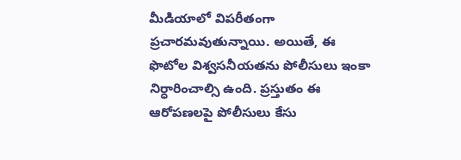మీడియాలో విపరీతంగా ప్రచారమవుతున్నాయి. అయితే, ఈ ఫొటోల విశ్వసనీయతను పోలీసులు ఇంకా నిర్ధారించాల్సి ఉంది. ప్రస్తుతం ఈ ఆరోపణలపై పోలీసులు కేసు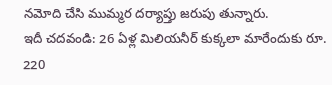నమోది చేసి ముమ్మర దర్యాప్తు జరుపు తున్నారు.
ఇదీ చదవండి: 26 ఏళ్ల మిలియనీర్ కుక్కలా మారేందుకు రూ. 220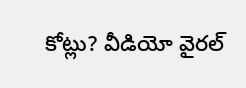కోట్లు? వీడియో వైరల్